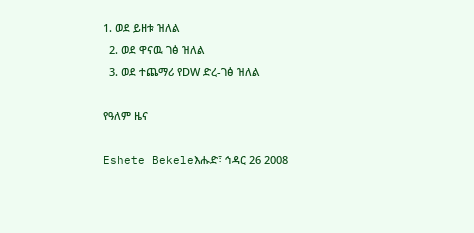1. ወደ ይዘቱ ዝለል
  2. ወደ ዋናዉ ገፅ ዝለል
  3. ወደ ተጨማሪ የDW ድረ-ገፅ ዝለል

የዓለም ዜና

Eshete Bekeleእሑድ፣ ኅዳር 26 2008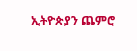ኢትዮጵያን ጨምሮ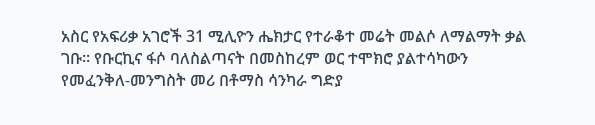አስር የአፍሪቃ አገሮች 31 ሚሊዮን ሔክታር የተራቆተ መሬት መልሶ ለማልማት ቃል ገቡ። የቡርኪና ፋሶ ባለስልጣናት በመስከረም ወር ተሞክሮ ያልተሳካውን የመፈንቅለ-መንግስት መሪ በቶማስ ሳንካራ ግድያ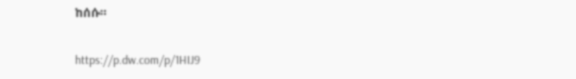ከሰሱ።

https://p.dw.com/p/1HIJ9